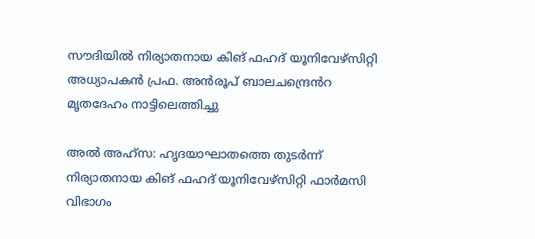സൗദിയിൽ നിര്യാതനായ കിങ് ഫഹദ് യൂനിവേഴ്സിറ്റി അധ്യാപകൻ പ്രഫ. അൻരൂപ് ബാലചന്ദ്രെൻറ മൃതദേഹം നാട്ടിലെത്തിച്ചു

അൽ അഹ്സ: ഹൃദയാഘാതത്തെ തുടർന്ന് നിര്യാതനായ കിങ് ഫഹദ് യൂനിവേഴ്സിറ്റി ഫാർമസി വിഭാഗം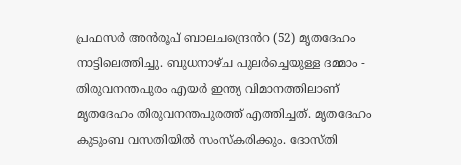പ്രഫസർ അൻരൂപ് ബാലചന്ദ്രെൻറ (52) മൃതദേഹം നാട്ടിലെത്തിച്ചു. ബുധനാഴ്ച പുലർച്ചെയുള്ള ദമ്മാം - തിരുവനന്തപുരം എയർ ഇന്ത്യ വിമാനത്തിലാണ് മൃതദേഹം തിരുവനന്തപുരത്ത് എത്തിച്ചത്. മൃതദേഹം കുടുംബ വസതിയിൽ സംസ്കരിക്കും. ദോസ്തി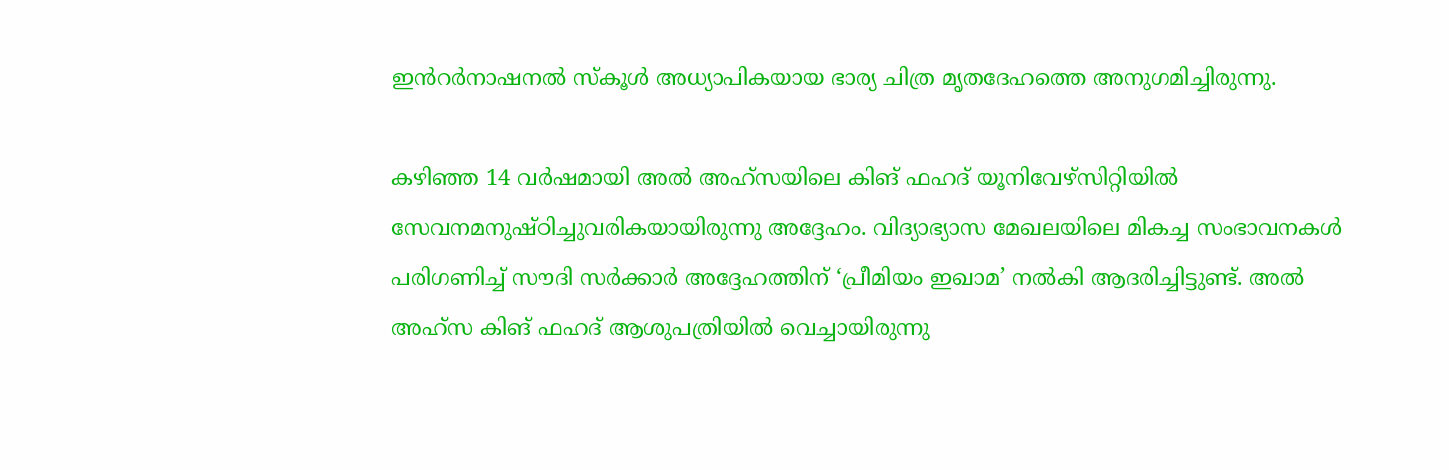ഇൻറർനാഷനൽ സ്കൂൾ അധ്യാപികയായ ഭാര്യ ചിത്ര മൃതദേഹത്തെ അനുഗമിച്ചിരുന്നു.

കഴിഞ്ഞ 14 വർഷമായി അൽ അഹ്‌സയിലെ കിങ് ഫഹദ് യൂനിവേഴ്സിറ്റിയിൽ സേവനമനുഷ്ഠിച്ചുവരികയായിരുന്നു അദ്ദേഹം. വിദ്യാഭ്യാസ മേഖലയിലെ മികച്ച സംഭാവനകൾ പരിഗണിച്ച് സൗദി സർക്കാർ അദ്ദേഹത്തിന് ‘പ്രീമിയം ഇഖാമ’ നൽകി ആദരിച്ചിട്ടുണ്ട്. അൽ അഹ്‌സ കിങ് ഫഹദ് ആശുപത്രിയിൽ വെച്ചായിരുന്നു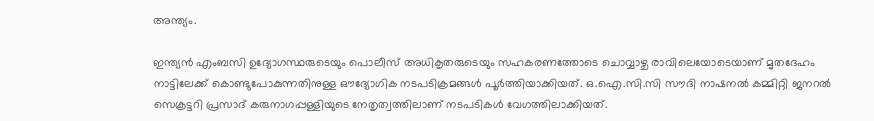അന്ത്യം.

ഇന്ത്യൻ എംബസി ഉദ്യോഗസ്ഥരുടെയും പൊലീസ് അധികൃതരുടെയും സഹകരണത്തോടെ ചൊവ്വാഴ്ച രാവിലെയോടെയാണ് മൃതദേഹം നാട്ടിലേക്ക് കൊണ്ടുപോകുന്നതിനുള്ള ഔദ്യോഗിക നടപടിക്രമങ്ങൾ പൂർത്തിയാക്കിയത്. ഒ.ഐ.സി.സി സൗദി നാഷനൽ കമ്മിറ്റി ജനറൽ സെക്രട്ടറി പ്രസാദ് കരുനാഗപ്പള്ളിയുടെ നേതൃത്വത്തിലാണ് നടപടികൾ വേഗത്തിലാക്കിയത്.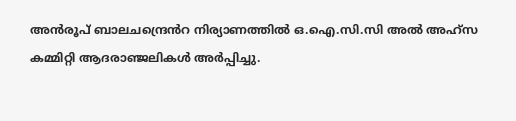അൻരൂപ് ബാലചന്ദ്രെൻറ നിര്യാണത്തിൽ ഒ.ഐ.സി.സി അൽ അഹ്സ കമ്മിറ്റി ആദരാഞ്ജലികൾ അർപ്പിച്ചു.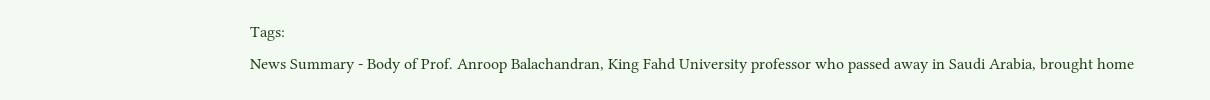Tags:
News Summary - Body of Prof. Anroop Balachandran, King Fahd University professor who passed away in Saudi Arabia, brought home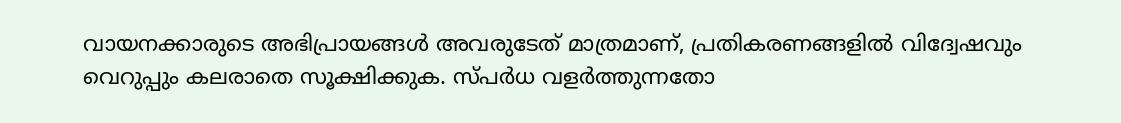വായനക്കാരുടെ അഭിപ്രായങ്ങള്‍ അവരുടേത് മാത്രമാണ്, പ്രതികരണങ്ങളിൽ വിദ്വേഷവും വെറുപ്പും കലരാതെ സൂക്ഷിക്കുക. സ്പർധ വളർത്തുന്നതോ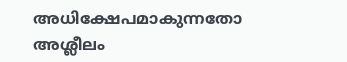അധിക്ഷേപമാകുന്നതോ അശ്ലീലം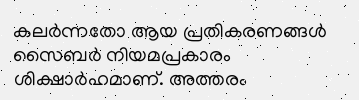കലർന്നതോ ആയ പ്രതികരണങ്ങൾ സൈബർ നിയമപ്രകാരം ശിക്ഷാർഹമാണ്. അത്തരം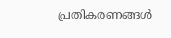പ്രതികരണങ്ങൾ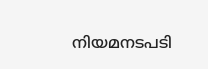നിയമനടപടി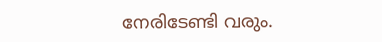നേരിടേണ്ടി വരും.